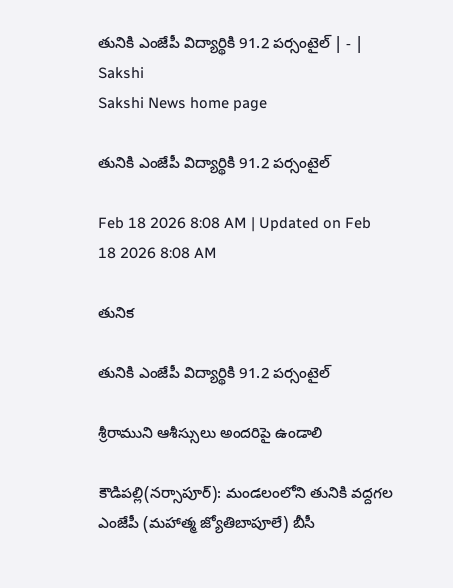తునికి ఎంజేపీ విద్యార్థికి 91.2 పర్సంటైల్‌ | - | Sakshi
Sakshi News home page

తునికి ఎంజేపీ విద్యార్థికి 91.2 పర్సంటైల్‌

Feb 18 2026 8:08 AM | Updated on Feb 18 2026 8:08 AM

తునిక

తునికి ఎంజేపీ విద్యార్థికి 91.2 పర్సంటైల్‌

శ్రీరాముని ఆశీస్సులు అందరిపై ఉండాలి

కౌడిపల్లి(నర్సాపూర్‌): మండలంలోని తునికి వద్దగల ఎంజేపీ (మహాత్మ జ్యోతిబాపూలే) బీసీ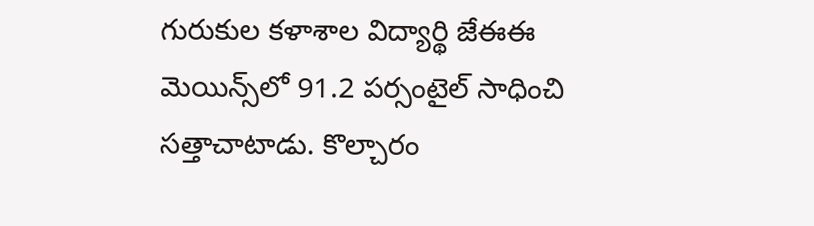గురుకుల కళాశాల విద్యార్థి జేఈఈ మెయిన్స్‌లో 91.2 పర్సంటైల్‌ సాధించి సత్తాచాటాడు. కొల్చారం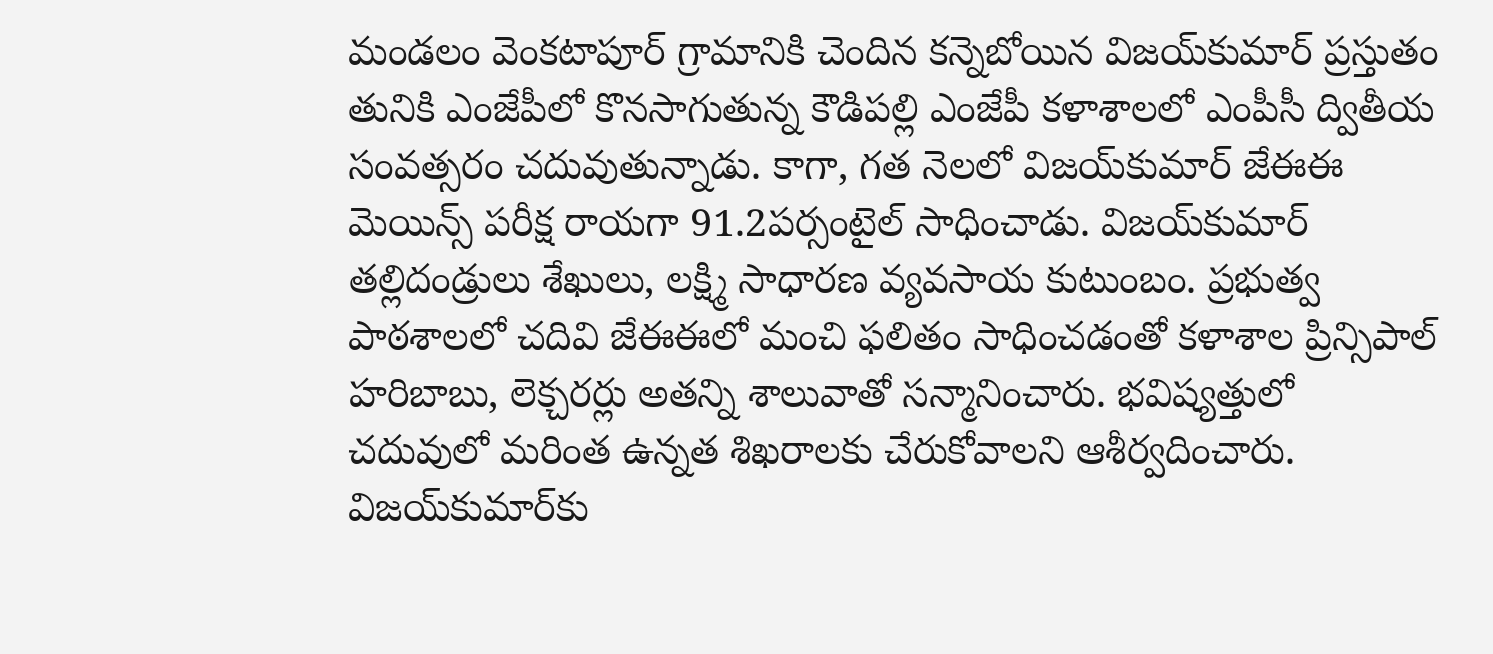మండలం వెంకటాపూర్‌ గ్రామానికి చెందిన కన్నెబోయిన విజయ్‌కుమార్‌ ప్రస్తుతం తునికి ఎంజేపీలో కొనసాగుతున్న కౌడిపల్లి ఎంజేపీ కళాశాలలో ఎంపీసీ ద్వితీయ సంవత్సరం చదువుతున్నాడు. కాగా, గత నెలలో విజయ్‌కుమార్‌ జేఈఈ మెయిన్స్‌ పరీక్ష రాయగా 91.2పర్సంటైల్‌ సాధించాడు. విజయ్‌కుమార్‌ తల్లిదండ్రులు శేఖులు, లక్ష్మి సాధారణ వ్యవసాయ కుటుంబం. ప్రభుత్వ పాఠశాలలో చదివి జేఈఈలో మంచి ఫలితం సాధించడంతో కళాశాల ప్రిన్సిపాల్‌ హరిబాబు, లెక్చరర్లు అతన్ని శాలువాతో సన్మానించారు. భవిష్యత్తులో చదువులో మరింత ఉన్నత శిఖరాలకు చేరుకోవాలని ఆశీర్వదించారు. విజయ్‌కుమార్‌కు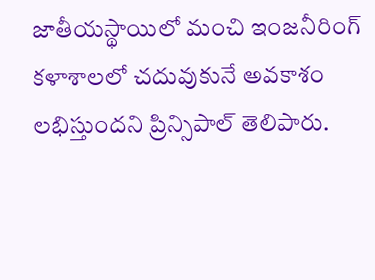జాతీయస్థాయిలో మంచి ఇంజనీరింగ్‌ కళాశాలలో చదువుకునే అవకాశం లభిస్తుందని ప్రిన్సిపాల్‌ తెలిపారు.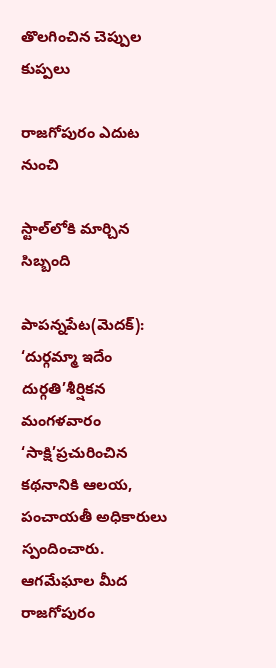తొలగించిన చెప్పుల కుప్పలు

రాజగోపురం ఎదుట నుంచి

స్టాల్‌లోకి మార్చిన సిబ్బంది

పాపన్నపేట(మెదక్‌): ‘దుర్గమ్మా ఇదేం దుర్గతి’శీర్షికన మంగళవారం ‘సాక్షి’ప్రచురించిన కథనానికి ఆలయ, పంచాయతీ అధికారులు స్పందించారు. ఆగమేఘాల మీద రాజగోపురం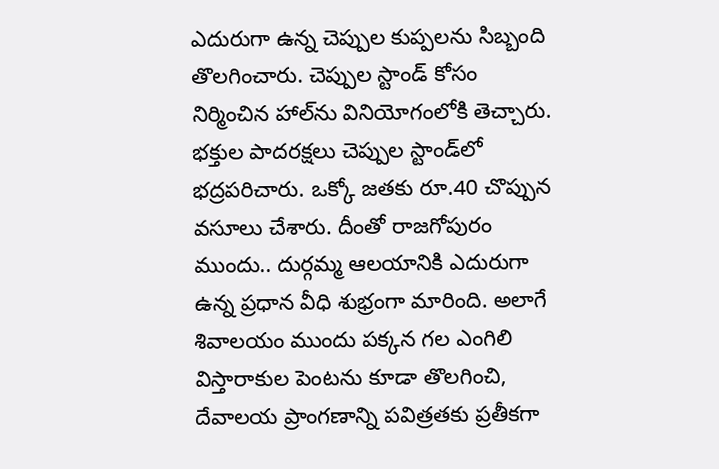ఎదురుగా ఉన్న చెప్పుల కుప్పలను సిబ్బంది తొలగించారు. చెప్పుల స్టాండ్‌ కోసం నిర్మించిన హాల్‌ను వినియోగంలోకి తెచ్చారు. భక్తుల పాదరక్షలు చెప్పుల స్టాండ్‌లో భద్రపరిచారు. ఒక్కో జతకు రూ.40 చొప్పున వసూలు చేశారు. దీంతో రాజగోపురం ముందు.. దుర్గమ్మ ఆలయానికి ఎదురుగా ఉన్న ప్రధాన వీధి శుభ్రంగా మారింది. అలాగే శివాలయం ముందు పక్కన గల ఎంగిలి విస్తారాకుల పెంటను కూడా తొలగించి, దేవాలయ ప్రాంగణాన్ని పవిత్రతకు ప్రతీకగా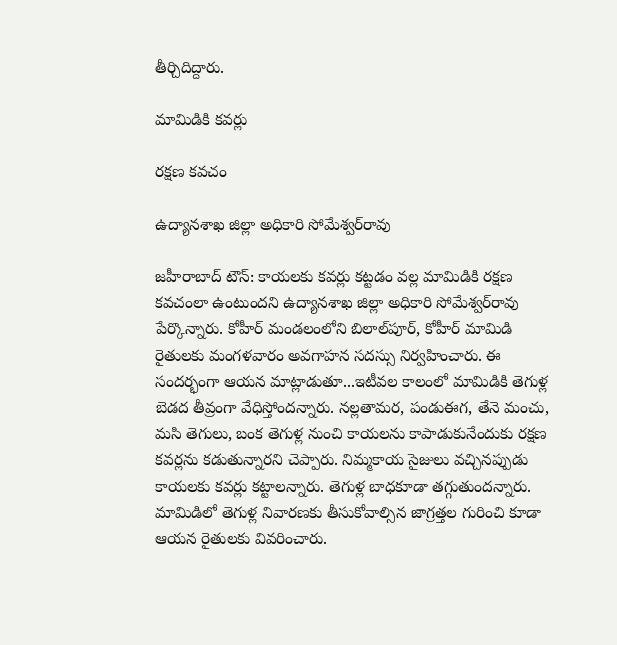తీర్చిదిద్దారు.

మామిడికి కవర్లు

రక్షణ కవచం

ఉద్యానశాఖ జిల్లా అధికారి సోమేశ్వర్‌రావు

జహీరాబాద్‌ టౌన్‌: కాయలకు కవర్లు కట్టడం వల్ల మామిడికి రక్షణ కవచంలా ఉంటుందని ఉద్యానశాఖ జిల్లా అధికారి సోమేశ్వర్‌రావు పేర్కొన్నారు. కోహీర్‌ మండలంలోని బిలాల్‌పూర్‌, కోహీర్‌ మామిడి రైతులకు మంగళవారం అవగాహన సదస్సు నిర్వహించారు. ఈ సందర్భంగా ఆయన మాట్లాడుతూ...ఇటీవల కాలంలో మామిడికి తెగుళ్ల బెడద తీవ్రంగా వేధిస్తోందన్నారు. నల్లతామర, పండుఈగ, తేనె మంచు, మసి తెగులు, బంక తెగుళ్ల నుంచి కాయలను కాపాడుకునేందుకు రక్షణ కవర్లను కడుతున్నారని చెప్పారు. నిమ్మకాయ సైజులు వచ్చినప్పుడు కాయలకు కవర్లు కట్టాలన్నారు. తెగుళ్ల బాధకూడా తగ్గుతుందన్నారు. మామిడిలో తెగుళ్ల నివారణకు తీసుకోవాల్సిన జాగ్రత్తల గురించి కూడా ఆయన రైతులకు వివరించారు.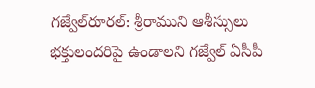గజ్వేల్‌రూరల్‌: శ్రీరాముని ఆశీస్సులు భక్తులందరిపై ఉండాలని గజ్వేల్‌ ఏసీపీ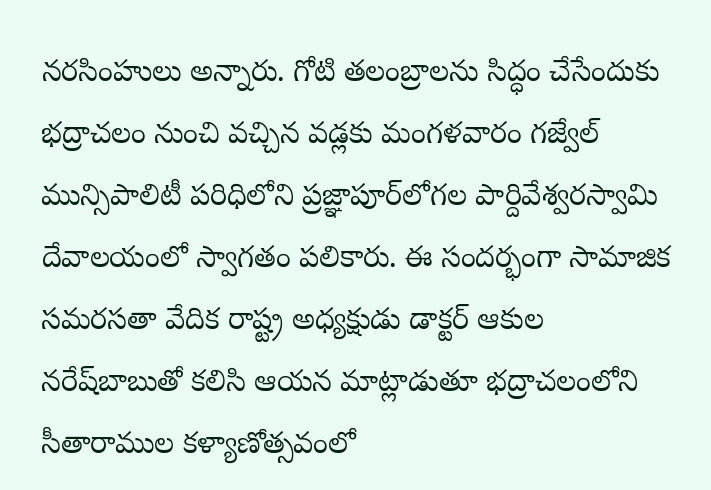నరసింహులు అన్నారు. గోటి తలంబ్రాలను సిద్ధం చేసేందుకు భద్రాచలం నుంచి వచ్చిన వడ్లకు మంగళవారం గజ్వేల్‌ మున్సిపాలిటీ పరిధిలోని ప్రజ్ఞాపూర్‌లోగల పార్దివేశ్వరస్వామి దేవాలయంలో స్వాగతం పలికారు. ఈ సందర్భంగా సామాజిక సమరసతా వేదిక రాష్ట్ర అధ్యక్షుడు డాక్టర్‌ ఆకుల నరేష్‌బాబుతో కలిసి ఆయన మాట్లాడుతూ భద్రాచలంలోని సీతారాముల కళ్యాణోత్సవంలో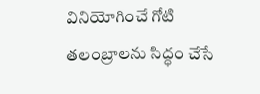వినియోగించే గోటి తలంబ్రాలను సిద్ధం చేసే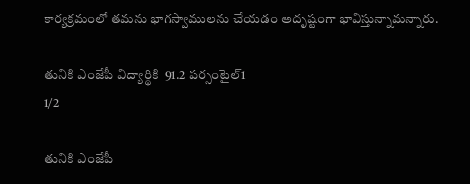కార్యక్రమంలో తమను భాగస్వాములను చేయడం అదృష్టంగా భావిస్తున్నామన్నారు.

తునికి ఎంజేపీ విద్యార్థికి  91.2 పర్సంటైల్‌1
1/2

తునికి ఎంజేపీ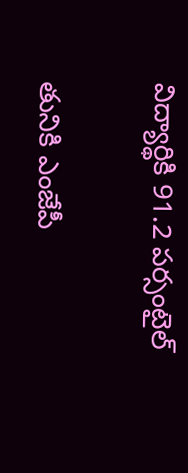విద్యార్థికి 91.2 పర్సంటైల్‌

తునికి ఎంజేపీ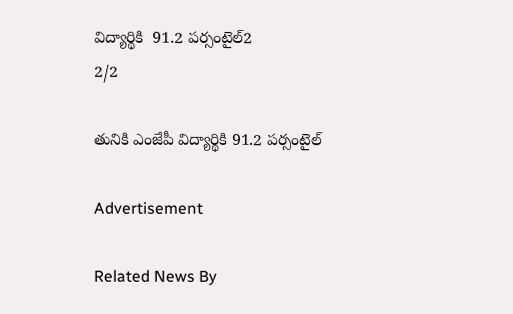విద్యార్థికి  91.2 పర్సంటైల్‌2
2/2

తునికి ఎంజేపీ విద్యార్థికి 91.2 పర్సంటైల్‌

Advertisement

Related News By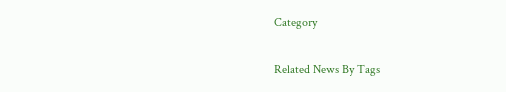Category

Related News By Tags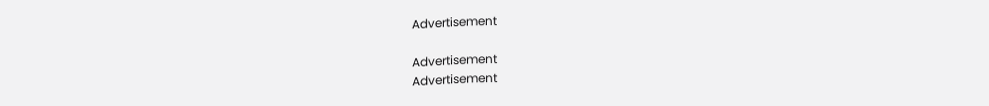Advertisement

Advertisement
Advertisement